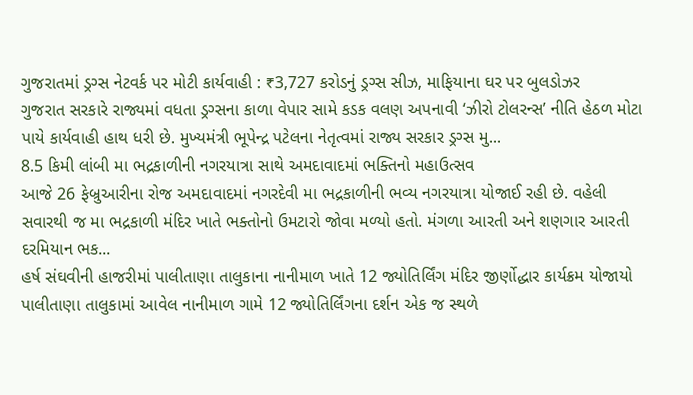ગુજરાતમાં ડ્રગ્સ નેટવર્ક પર મોટી કાર્યવાહી : ₹3,727 કરોડનું ડ્રગ્સ સીઝ, માફિયાના ઘર પર બુલડોઝર
ગુજરાત સરકારે રાજ્યમાં વધતા ડ્રગ્સના કાળા વેપાર સામે કડક વલણ અપનાવી ‘ઝીરો ટોલરન્સ’ નીતિ હેઠળ મોટા પાયે કાર્યવાહી હાથ ધરી છે. મુખ્યમંત્રી ભૂપેન્દ્ર પટેલના નેતૃત્વમાં રાજ્ય સરકાર ડ્રગ્સ મુ...
8.5 કિમી લાંબી મા ભદ્રકાળીની નગરયાત્રા સાથે અમદાવાદમાં ભક્તિનો મહાઉત્સવ
આજે 26 ફેબ્રુઆરીના રોજ અમદાવાદમાં નગરદેવી મા ભદ્રકાળીની ભવ્ય નગરયાત્રા યોજાઈ રહી છે. વહેલી સવારથી જ મા ભદ્રકાળી મંદિર ખાતે ભક્તોનો ઉમટારો જોવા મળ્યો હતો. મંગળા આરતી અને શણગાર આરતી દરમિયાન ભક...
હર્ષ સંઘવીની હાજરીમાં પાલીતાણા તાલુકાના નાનીમાળ ખાતે 12 જ્યોતિર્લિંગ મંદિર જીર્ણોદ્ધાર કાર્યક્રમ યોજાયો
પાલીતાણા તાલુકામાં આવેલ નાનીમાળ ગામે 12 જ્યોતિર્લિંગના દર્શન એક જ સ્થળે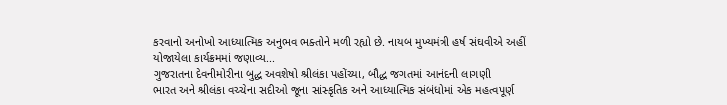કરવાનો અનોખો આધ્યાત્મિક અનુભવ ભક્તોને મળી રહ્યો છે. નાયબ મુખ્યમંત્રી હર્ષ સંઘવીએ અહીં યોજાયેલા કાર્યક્રમમાં જણાવ્ય...
ગુજરાતના દેવનીમોરીના બુદ્ધ અવશેષો શ્રીલંકા પહોંચ્યા, બૌદ્ધ જગતમાં આનંદની લાગણી
ભારત અને શ્રીલંકા વચ્ચેના સદીઓ જૂના સાંસ્કૃતિક અને આધ્યાત્મિક સંબંધોમાં એક મહત્વપૂર્ણ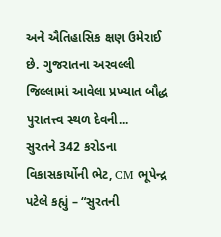અને ઐતિહાસિક ક્ષણ ઉમેરાઈ છે. ગુજરાતના અરવલ્લી જિલ્લામાં આવેલા પ્રખ્યાત બૌદ્ધ પુરાતત્ત્વ સ્થળ દેવની...
સુરતને 342 કરોડના વિકાસકાર્યોની ભેટ, CM ભૂપેન્દ્ર પટેલે કહ્યું – “સુરતની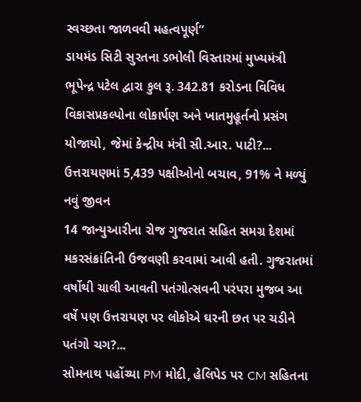સ્વચ્છતા જાળવવી મહત્વપૂર્ણ”
ડાયમંડ સિટી સુરતના ડભોલી વિસ્તારમાં મુખ્યમંત્રી ભૂપેન્દ્ર પટેલ દ્વારા કુલ રૂ. 342.81 કરોડના વિવિધ વિકાસપ્રકલ્પોના લોકાર્પણ અને ખાતમુહૂર્તનો પ્રસંગ યોજાયો, જેમાં કેન્દ્રીય મંત્રી સી.આર. પાટી?...
ઉત્તરાયણમાં 5,439 પક્ષીઓનો બચાવ, 91% ને મળ્યું નવું જીવન
14 જાન્યુઆરીના રોજ ગુજરાત સહિત સમગ્ર દેશમાં મકરસંક્રાંતિની ઉજવણી કરવામાં આવી હતી. ગુજરાતમાં વર્ષોથી ચાલી આવતી પતંગોત્સવની પરંપરા મુજબ આ વર્ષે પણ ઉત્તરાયણ પર લોકોએ ઘરની છત પર ચડીને પતંગો ચગ?...
સોમનાથ પહોંચ્યા PM મોદી, હેલિપેડ પર CM સહિતના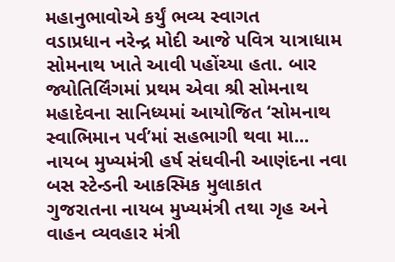મહાનુભાવોએ કર્યું ભવ્ય સ્વાગત
વડાપ્રધાન નરેન્દ્ર મોદી આજે પવિત્ર યાત્રાધામ સોમનાથ ખાતે આવી પહોંચ્યા હતા. બાર જ્યોતિર્લિંગમાં પ્રથમ એવા શ્રી સોમનાથ મહાદેવના સાનિધ્યમાં આયોજિત ‘સોમનાથ સ્વાભિમાન પર્વ’માં સહભાગી થવા મા...
નાયબ મુખ્યમંત્રી હર્ષ સંઘવીની આણંદના નવા બસ સ્ટેન્ડની આકસ્મિક મુલાકાત
ગુજરાતના નાયબ મુખ્યમંત્રી તથા ગૃહ અને વાહન વ્યવહાર મંત્રી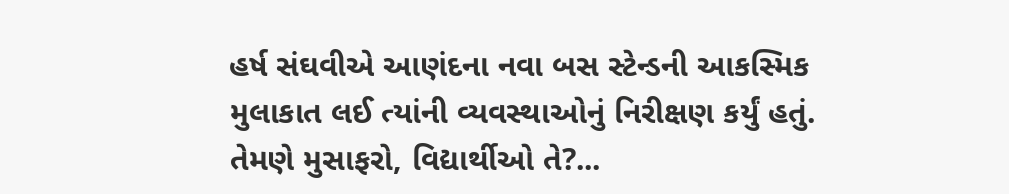હર્ષ સંઘવીએ આણંદના નવા બસ સ્ટેન્ડની આકસ્મિક મુલાકાત લઈ ત્યાંની વ્યવસ્થાઓનું નિરીક્ષણ કર્યું હતું. તેમણે મુસાફરો, વિદ્યાર્થીઓ તે?...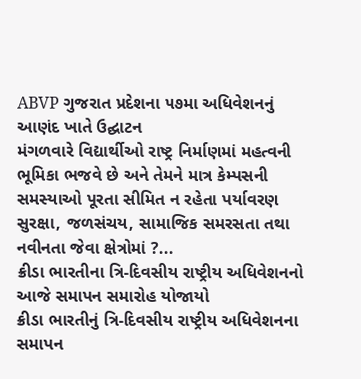ABVP ગુજરાત પ્રદેશના ૫૭મા અધિવેશનનું આણંદ ખાતે ઉદ્ઘાટન
મંગળવારે વિદ્યાર્થીઓ રાષ્ટ્ર નિર્માણમાં મહત્વની ભૂમિકા ભજવે છે અને તેમને માત્ર કેમ્પસની સમસ્યાઓ પૂરતા સીમિત ન રહેતા પર્યાવરણ સુરક્ષા, જળસંચય, સામાજિક સમરસતા તથા નવીનતા જેવા ક્ષેત્રોમાં ?...
ક્રીડા ભારતીના ત્રિ-દિવસીય રાષ્ટ્રીય અધિવેશનનો આજે સમાપન સમારોહ યોજાયો
ક્રીડા ભારતીનું ત્રિ-દિવસીય રાષ્ટ્રીય અધિવેશનના સમાપન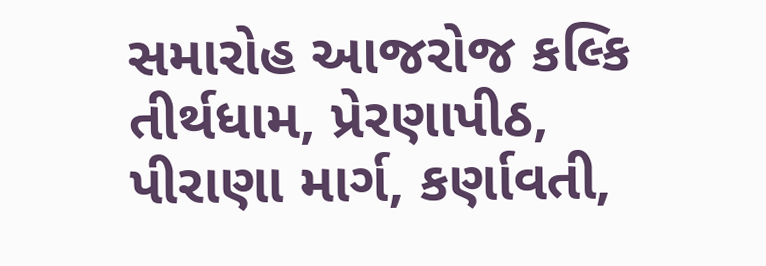સમારોહ આજરોજ કલ્કિ તીર્થધામ, પ્રેરણાપીઠ, પીરાણા માર્ગ, કર્ણાવતી,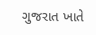ગુજરાત ખાતે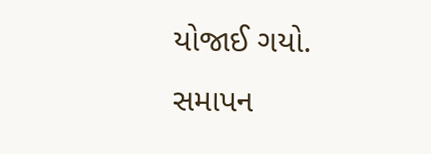યોજાઈ ગયો. સમાપન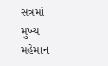સત્રમાં મુખ્ય મહેમાન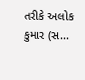તરીકે અલોક કુમાર (સ...